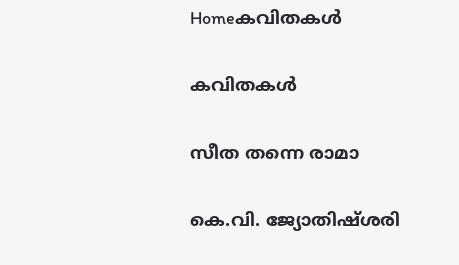Homeകവിതകൾ

കവിതകൾ

സീത തന്നെ രാമാ

കെ.വി. ജ്യോതിഷ്ശരി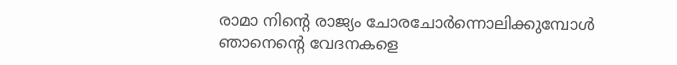രാമാ നിന്റെ രാജ്യം ചോരചോർന്നൊലിക്കുമ്പോൾ ഞാനെന്റെ വേദനകളെ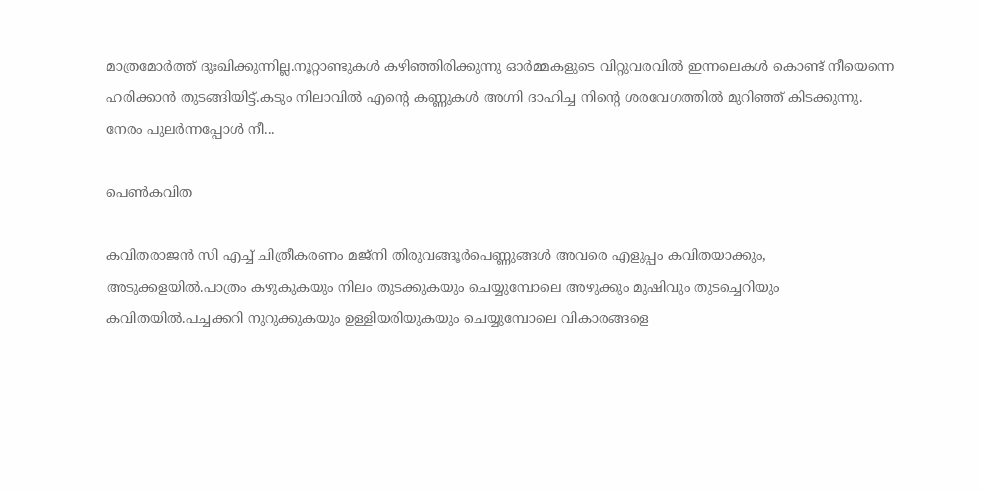മാത്രമോർത്ത് ദുഃഖിക്കുന്നില്ല.നൂറ്റാണ്ടുകൾ കഴിഞ്ഞിരിക്കുന്നു ഓർമ്മകളുടെ വിറ്റുവരവിൽ ഇന്നലെകൾ കൊണ്ട് നീയെന്നെ ഹരിക്കാൻ തുടങ്ങിയിട്ട്.കടും നിലാവിൽ എന്റെ കണ്ണുകൾ അഗ്നി ദാഹിച്ച നിന്റെ ശരവേഗത്തിൽ മുറിഞ്ഞ് കിടക്കുന്നു. നേരം പുലർന്നപ്പോൾ നീ...

പെണ്‍കവിത

കവിതരാജന്‍ സി എച്ച് ചിത്രീകരണം മജ്നി തിരുവങ്ങൂർപെണ്ണുങ്ങള്‍ അവരെ എളുപ്പം കവിതയാക്കും, അടുക്കളയിൽ.പാത്രം കഴുകുകയും നിലം തുടക്കുകയും ചെയ്യുമ്പോലെ അഴുക്കും മുഷിവും തുടച്ചെറിയും കവിതയില്‍.പച്ചക്കറി നുറുക്കുകയും ഉള്ളിയരിയുകയും ചെയ്യുമ്പോലെ വികാരങ്ങളെ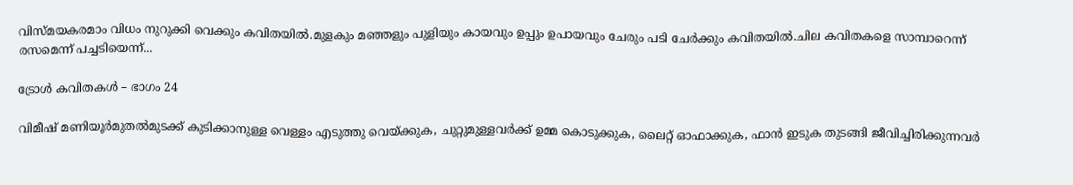വിസ്മയകരമാം വിധം നുറുക്കി വെക്കും കവിതയില്‍.മുളകും മഞ്ഞളും പുളിയും കായവും ഉപ്പും ഉപായവും ചേരും പടി ചേര്‍ക്കും കവിതയില്‍.ചില കവിതകളെ സാമ്പാറെന്ന് രസമെന്ന് പച്ചടിയെന്ന്...

ട്രോൾ കവിതകൾ – ഭാഗം 24

വിമീഷ് മണിയൂർമുതൽമുടക്ക് കുടിക്കാനുള്ള വെള്ളം എടുത്തു വെയ്ക്കുക, ചുറ്റുമുള്ളവർക്ക് ഉമ്മ കൊടുക്കുക, ലൈറ്റ് ഓഫാക്കുക, ഫാൻ ഇടുക തുടങ്ങി ജീവിച്ചിരിക്കുന്നവർ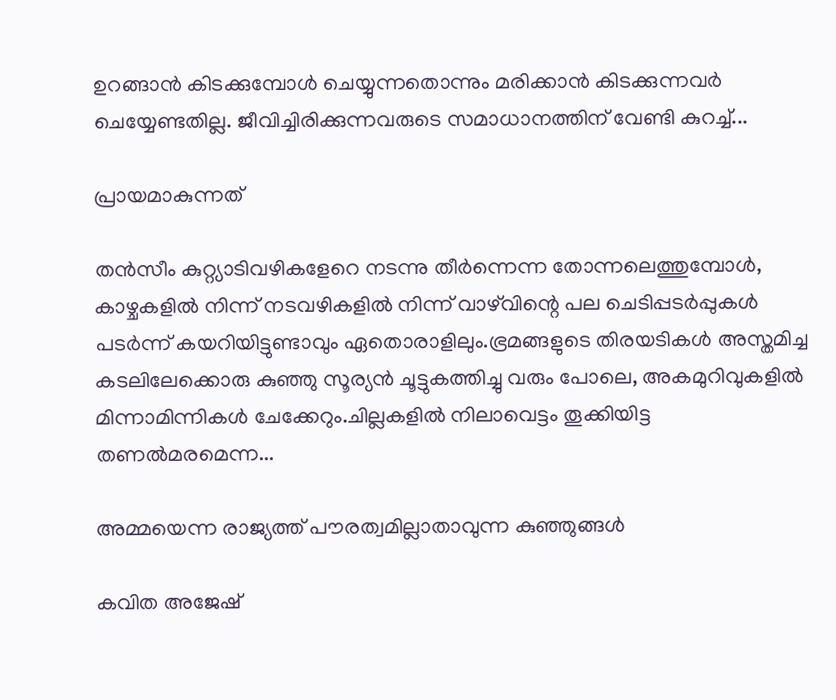ഉറങ്ങാൻ കിടക്കുമ്പോൾ ചെയ്യുന്നതൊന്നും മരിക്കാൻ കിടക്കുന്നവർ ചെയ്യേണ്ടതില്ല. ജീവിച്ചിരിക്കുന്നവരുടെ സമാധാനത്തിന് വേണ്ടി കുറച്ച്...

പ്രായമാകുന്നത്

തൻസീം കുറ്റ്യാടിവഴികളേറെ നടന്നു തീർന്നെന്ന തോന്നലെത്തുമ്പോൾ, കാഴ്ചകളിൽ നിന്ന് നടവഴികളിൽ നിന്ന് വാഴ്‌വിന്റെ പല ചെടിപ്പടർപ്പുകൾ പടർന്ന് കയറിയിട്ടുണ്ടാവും ഏതൊരാളിലും.ഭ്രമങ്ങളുടെ തിരയടികൾ അസ്തമിച്ച കടലിലേക്കൊരു കുഞ്ഞു സൂര്യൻ ചൂട്ടുകത്തിച്ചു വരും പോലെ, അകമുറിവുകളിൽ മിന്നാമിന്നികൾ ചേക്കേറും.ചില്ലകളിൽ നിലാവെട്ടം തൂക്കിയിട്ട തണൽമരമെന്ന...

അമ്മയെന്ന രാജ്യത്ത് പൗരത്വമില്ലാതാവുന്ന കുഞ്ഞുങ്ങൾ

കവിത അജേഷ്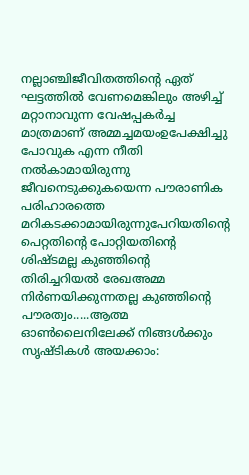നല്ലാഞ്ചിജീവിതത്തിന്റെ ഏത് ഘട്ടത്തിൽ വേണമെങ്കിലും അഴിച്ച് മറ്റാനാവുന്ന വേഷപ്പകർച്ച മാത്രമാണ് അമ്മച്ചമയംഉപേക്ഷിച്ചു പോവുക എന്ന നീതി നൽകാമായിരുന്നു ജീവനെടുക്കുകയെന്ന പൗരാണിക പരിഹാരത്തെ മറികടക്കാമായിരുന്നുപേറിയതിന്റെ പെറ്റതിന്റെ പോറ്റിയതിന്റെ ശിഷ്ടമല്ല കുഞ്ഞിന്റെ തിരിച്ചറിയൽ രേഖഅമ്മ നിർണയിക്കുന്നതല്ല കുഞ്ഞിന്റെ പൗരത്വം.....ആത്മ ഓൺലൈനിലേക്ക് നിങ്ങൾക്കും സൃഷ്ടികൾ അയക്കാം: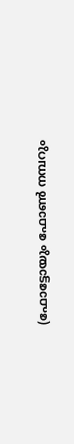(ഫോട്ടോയും ഫോണ്‍ നമ്പറും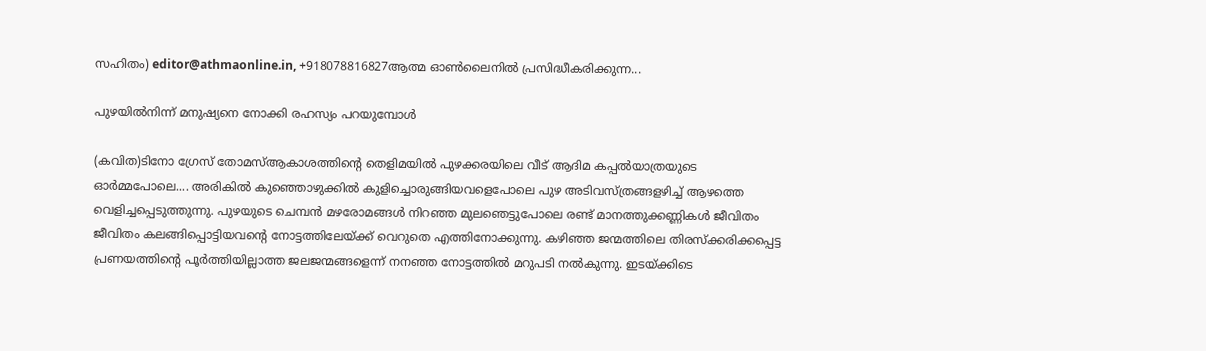സഹിതം) editor@athmaonline.in, +918078816827ആത്മ ഓൺലൈനിൽ പ്രസിദ്ധീകരിക്കുന്ന...

പുഴയില്‍നിന്ന് മനുഷ്യനെ നോക്കി രഹസ്യം പറയുമ്പോള്‍

(കവിത)ടിനോ ഗ്രേസ് തോമസ്‌ആകാശത്തിന്‍റെ തെളിമയില്‍ പുഴക്കരയിലെ വീട് ആദിമ കപ്പല്‍യാത്രയുടെ ഓര്‍മ്മപോലെ.... അരികില്‍ കുഞ്ഞൊഴുക്കില്‍ കുളിച്ചൊരുങ്ങിയവളെപോലെ പുഴ അടിവസ്ത്രങ്ങളഴിച്ച് ആഴത്തെ വെളിച്ചപ്പെടുത്തുന്നു. പുഴയുടെ ചെമ്പന്‍ മഴരോമങ്ങള്‍ നിറഞ്ഞ മുലഞെട്ടുപോലെ രണ്ട് മാനത്തുക്കണ്ണികള്‍ ജീവിതം ജീവിതം കലങ്ങിപ്പൊട്ടിയവന്‍റെ നോട്ടത്തിലേയ്ക്ക് വെറുതെ എത്തിനോക്കുന്നു. കഴിഞ്ഞ ജന്മത്തിലെ തിരസ്ക്കരിക്കപ്പെട്ട പ്രണയത്തിന്‍റെ പൂര്‍ത്തിയില്ലാത്ത ജലജന്മങ്ങളെന്ന് നനഞ്ഞ നോട്ടത്തില്‍ മറുപടി നല്‍കുന്നു. ഇടയ്ക്കിടെ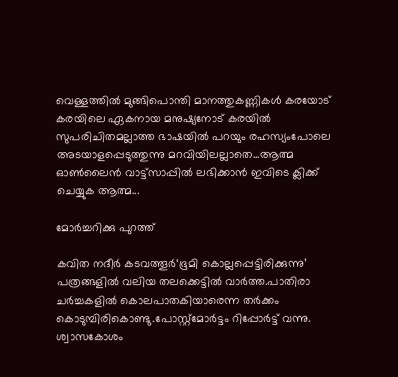വെള്ളത്തില്‍ മുങ്ങിപൊന്തി മാനത്തുകണ്ണികള്‍ കരയോട് കരയിലെ ഏകനായ മനുഷ്യനോട് കരയില്‍ സുപരിചിതമല്ലാത്ത ഭാഷയില്‍ പറയും രഹസ്യംപോലെ അടയാളപ്പെടുത്തുന്നു മറവിയിലല്ലാതെ...ആത്മ ഓൺലൈൻ വാട്ട്സാപ്പിൽ ലഭിക്കാൻ ഇവിടെ ക്ലിക്ക് ചെയ്യുക ആത്മ...

മോർച്ചറിക്കു പുറത്ത്

കവിത നദീർ കടവത്തൂർ‘ഭൂമി കൊല്ലപ്പെട്ടിരിക്കുന്നു’ പത്രങ്ങളിൽ വലിയ തലക്കെട്ടിൽ വാർത്ത.പാതിരാ ചർച്ചകളിൽ കൊലപാതകിയാരെന്ന തർക്കം കൊടുമ്പിരികൊണ്ടു.പോസ്റ്റ്മോർട്ടം റിപ്പോർട്ട് വന്നു. ശ്വാസകോശം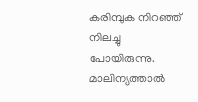കരിമ്പുക നിറഞ്ഞ് നിലച്ചു പോയിരുന്നു. മാലിന്യത്താൽ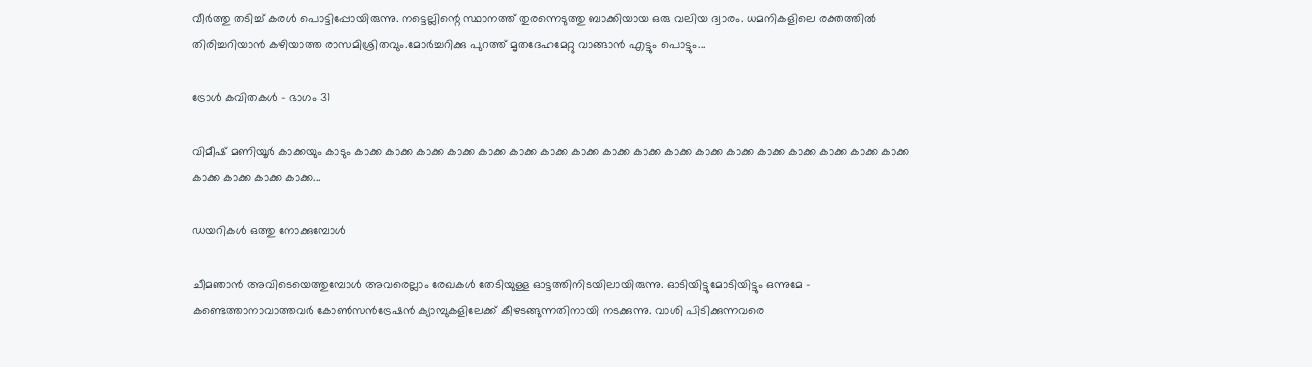വീർത്തു തടിച്ച് കരൾ പൊട്ടിപ്പോയിരുന്നു. നട്ടെല്ലിന്റെ സ്ഥാനത്ത് തുരന്നെടുത്തു ബാക്കിയായ ഒരു വലിയ ദ്വാരം. ധമനികളിലെ രക്തത്തിൽ തിരിച്ചറിയാൻ കഴിയാത്ത രാസമിശ്രിതവും.മോർച്ചറിക്കു പുറത്ത് മൃതദേഹമേറ്റു വാങ്ങാൻ എട്ടും പൊട്ടും...

ട്രോൾ കവിതകൾ – ഭാഗം 31

വിമീഷ് മണിയൂർ കാക്കയും കാടും കാക്ക കാക്ക കാക്ക കാക്ക കാക്ക കാക്ക കാക്ക കാക്ക കാക്ക കാക്ക കാക്ക കാക്ക കാക്ക കാക്ക കാക്ക കാക്ക കാക്ക കാക്ക കാക്ക കാക്ക കാക്ക കാക്ക...

ഡയറികൾ ഒത്തു നോക്കുമ്പോൾ

ചീമഞാൻ അവിടെയെത്തുമ്പോൾ അവരെല്ലാം രേഖകൾ തേടിയുള്ള ഓട്ടത്തിനിടയിലായിരുന്നു. ഓടിയിട്ടുമോടിയിട്ടും ഒന്നുമേ - കണ്ടെത്താനാവാത്തവർ കോൺസൻട്രേഷൻ ക്യാമ്പുകളിലേക്ക് കീഴടങ്ങുന്നതിനായി നടക്കുന്നു. വാശി പിടിക്കുന്നവരെ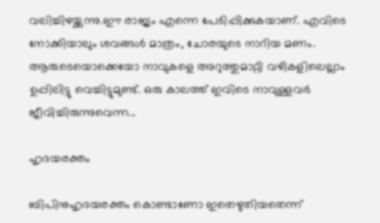വലിച്ചിഴയ്ക്കുന്നു.ഈ രാജ്യം എന്നെ പേടിപ്പിക്കുകയാണ്. എവിടെ നോക്കിയാലും ശവങ്ങൾ മാത്രം, ചോരയുടെ നാറിയ മണം. ആരുടെയൊക്കെയോ നാവുകളെ അറുത്തുമാറ്റി വഴികളിലെല്ലാം ഉപ്പിലിട്ടു വെച്ചിട്ടുമുണ്ട്. ഒരു കാലത്ത് ഇവിടെ നാവുള്ളവർ ജീവിച്ചിരുന്നുവെന്ന...

ഹൃദയരക്തം

ബിപിനുഹൃദയരക്തം കൊണ്ടാണോ ഇതെഴുതിയതെന്ന്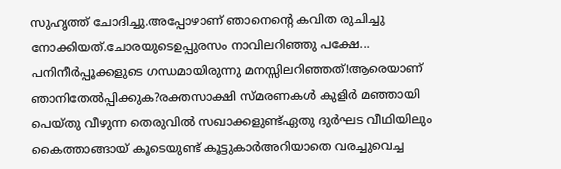സുഹൃത്ത് ചോദിച്ചു.അപ്പോഴാണ് ഞാനെന്റെ കവിത രുചിച്ചു നോക്കിയത്.ചോരയുടെഉപ്പുരസം നാവിലറിഞ്ഞു പക്ഷേ... പനിനീർപ്പൂക്കളുടെ ഗന്ധമായിരുന്നു മനസ്സിലറിഞ്ഞത്!ആരെയാണ് ഞാനിതേൽപ്പിക്കുക?രക്തസാക്ഷി സ്മരണകൾ കുളിർ മഞ്ഞായി പെയ്തു വീഴുന്ന തെരുവിൽ സഖാക്കളുണ്ട്ഏതു ദുർഘട വീഥിയിലും കൈത്താങ്ങായ് കൂടെയുണ്ട് കൂട്ടുകാർഅറിയാതെ വരച്ചുവെച്ച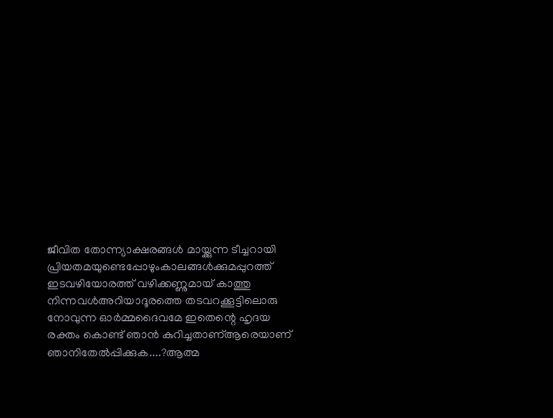ജീവിത തോന്ന്യാക്ഷരങ്ങൾ മായ്ക്കുന്ന ടീച്ചറായി പ്രിയതമയുണ്ടെപ്പോഴുംകാലങ്ങൾക്കുമപ്പുറത്ത് ഇടവഴിയോരത്ത് വഴിക്കണ്ണുമായ് കാത്തു നിന്നവൾഅറിയാദൂരത്തെ തടവറക്കൂട്ടിലൊരു നോവുന്ന ഓർമ്മദൈവമേ ഇതെന്റെ ഹൃദയ രക്തം കൊണ്ട് ഞാൻ കുറിച്ചതാണ്ആരെയാണ് ഞാനിതേൽപ്പിക്കുക....?ആത്മ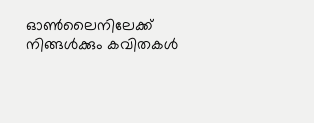ഓൺലൈനിലേക്ക് നിങ്ങൾക്കും കവിതകൾ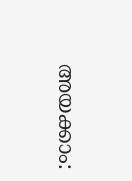അയക്കാം: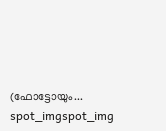(ഫോട്ടോയും...
spot_imgspot_img